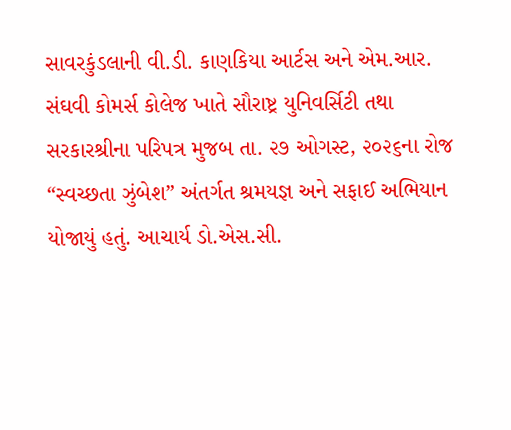સાવરકુંડલાની વી.ડી. કાણકિયા આર્ટસ અને એમ.આર. સંઘવી કોમર્સ કોલેજ ખાતે સૌરાષ્ટ્ર યુનિવર્સિટી તથા સરકારશ્રીના પરિપત્ર મુજબ તા. ૨૭ ઓગસ્ટ, ૨૦૨૬ના રોજ “સ્વચ્છતા ઝુંબેશ” અંતર્ગત શ્રમયજ્ઞ અને સફાઈ અભિયાન યોજાયું હતું. આચાર્ય ડો.એસ.સી.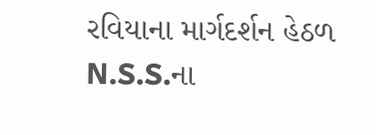રવિયાના માર્ગદર્શન હેઠળ N.S.S.ના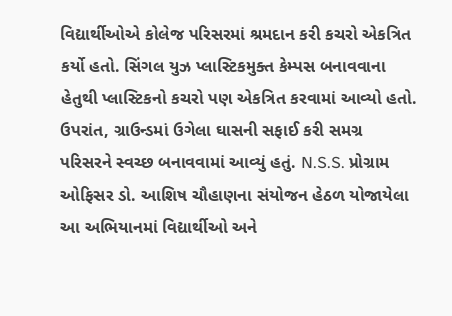વિદ્યાર્થીઓએ કોલેજ પરિસરમાં શ્રમદાન કરી કચરો એકત્રિત કર્યો હતો. સિંગલ યુઝ પ્લાસ્ટિકમુક્ત કેમ્પસ બનાવવાના હેતુથી પ્લાસ્ટિકનો કચરો પણ એકત્રિત કરવામાં આવ્યો હતો. ઉપરાંત, ગ્રાઉન્ડમાં ઉગેલા ઘાસની સફાઈ કરી સમગ્ર પરિસરને સ્વચ્છ બનાવવામાં આવ્યું હતું. N.S.S. પ્રોગ્રામ ઓફિસર ડો. આશિષ ચૌહાણના સંયોજન હેઠળ યોજાયેલા આ અભિયાનમાં વિદ્યાર્થીઓ અને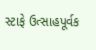સ્ટાફે ઉત્સાહપૂર્વક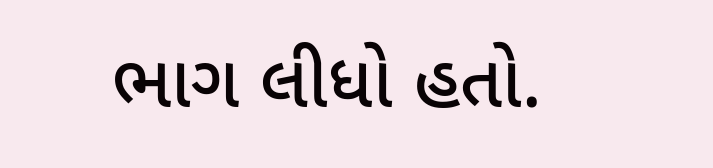ભાગ લીધો હતો.